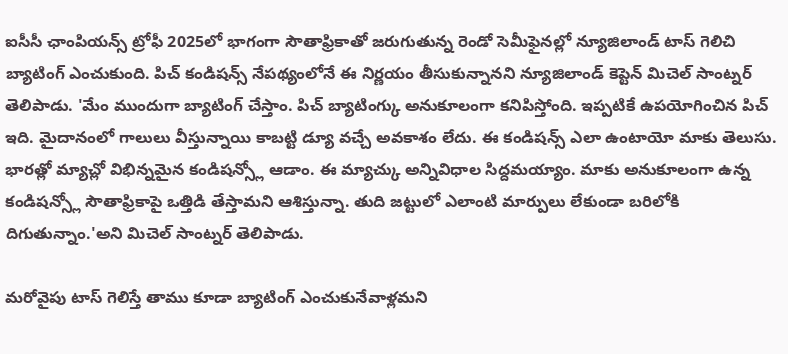ఐసీసీ ఛాంపియన్స్ ట్రోఫీ 2025లో భాగంగా సౌతాఫ్రికాతో జరుగుతున్న రెండో సెమీఫైనల్లో న్యూజిలాండ్ టాస్ గెలిచి బ్యాటింగ్ ఎంచుకుంది. పిచ్ కండిషన్స్ నేపథ్యంలోనే ఈ నిర్ణయం తీసుకున్నానని న్యూజిలాండ్ కెప్టెన్ మిచెల్ సాంట్నర్ తెలిపాడు. 'మేం ముందుగా బ్యాటింగ్ చేస్తాం. పిచ్ బ్యాటింగ్కు అనుకూలంగా కనిపిస్తోంది. ఇప్పటికే ఉపయోగించిన పిచ్ ఇది. మైదానంలో గాలులు వీస్తున్నాయి కాబట్టి డ్యూ వచ్చే అవకాశం లేదు. ఈ కండిషన్స్ ఎలా ఉంటాయో మాకు తెలుసు.
భారత్లో మ్యాచ్లో విభిన్నమైన కండిషన్స్లో ఆడాం. ఈ మ్యాచ్కు అన్నివిధాల సిద్దమయ్యాం. మాకు అనుకూలంగా ఉన్న కండిషన్స్లో సౌతాఫ్రికాపై ఒత్తిడి తేస్తామని ఆశిస్తున్నా. తుది జట్టులో ఎలాంటి మార్పులు లేకుండా బరిలోకి దిగుతున్నాం.'అని మిచెల్ సాంట్నర్ తెలిపాడు.

మరోవైపు టాస్ గెలిస్తే తాము కూడా బ్యాటింగ్ ఎంచుకునేవాళ్లమని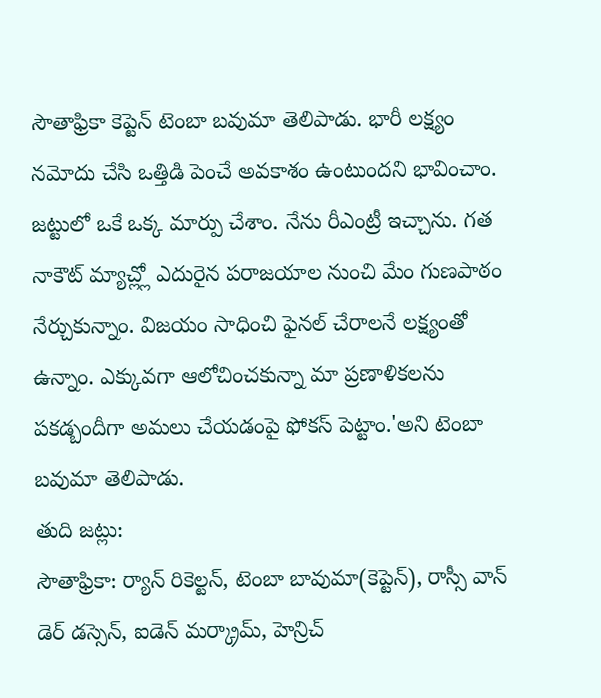సౌతాఫ్రికా కెప్టెన్ టెంబా బవుమా తెలిపాడు. భారీ లక్ష్యం నమోదు చేసి ఒత్తిడి పెంచే అవకాశం ఉంటుందని భావించాం. జట్టులో ఒకే ఒక్క మార్పు చేశాం. నేను రీఎంట్రీ ఇచ్చాను. గత నాకౌట్ మ్యాచ్ల్లో ఎదురైన పరాజయాల నుంచి మేం గుణపాఠం నేర్చుకున్నాం. విజయం సాధించి ఫైనల్ చేరాలనే లక్ష్యంతో ఉన్నాం. ఎక్కువగా ఆలోచించకున్నా మా ప్రణాళికలను పకడ్బందీగా అమలు చేయడంపై ఫోకస్ పెట్టాం.'అని టెంబా బవుమా తెలిపాడు.
తుది జట్లు:
సౌతాఫ్రికా: ర్యాన్ రికెల్టన్, టెంబా బావుమా(కెప్టెన్), రాస్సీ వాన్ డెర్ డస్సెన్, ఐడెన్ మర్క్రామ్, హెన్రిచ్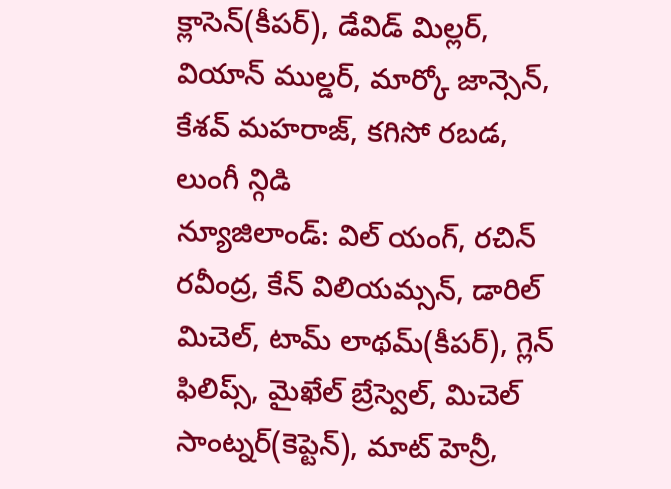క్లాసెన్(కీపర్), డేవిడ్ మిల్లర్, వియాన్ ముల్డర్, మార్కో జాన్సెన్, కేశవ్ మహరాజ్, కగిసో రబడ, లుంగీ న్గిడి
న్యూజిలాండ్: విల్ యంగ్, రచిన్ రవీంద్ర, కేన్ విలియమ్సన్, డారిల్ మిచెల్, టామ్ లాథమ్(కీపర్), గ్లెన్ ఫిలిప్స్, మైఖేల్ బ్రేస్వెల్, మిచెల్ సాంట్నర్(కెప్టెన్), మాట్ హెన్రీ,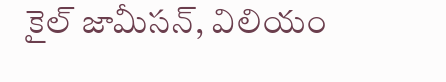కైల్ జామీసన్, విలియం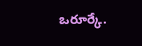ఒరూర్కే.